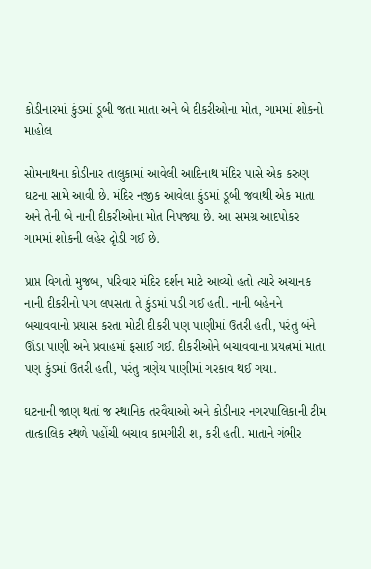કોડીનારમાં કુંડમાં ડૂબી જતા માતા અને બે દીકરીઓના મોત, ગામમાં શોકનો માહોલ

સોમનાથના કોડીનાર તાલુકામાં આવેલી આદિનાથ મંદિર પાસે એક કરુણ ઘટના સામે આવી છે. મંદિર નજીક આવેલા કુંડમાં ડૂબી જવાથી એક માતા અને તેની બે નાની દીકરીઓના મોત નિપજ્યા છે. આ સમગ્ર આદપોકર ગામમાં શોકની લહેર દૃોડી ગઈ છે.

પ્રાપ્ત વિગતો મુજબ, પરિવાર મંદિર દર્શન માટે આવ્યો હતો ત્યારે અચાનક નાની દીકરીનો પગ લપસતા તે કુંડમાં પડી ગઈ હતી. નાની બહેનને બચાવવાનો પ્રયાસ કરતા મોટી દીકરી પણ પાણીમાં ઉતરી હતી, પરંતુ બંને ઊંડા પાણી અને પ્રવાહમાં ફસાઈ ગઈ. દીકરીઓને બચાવવાના પ્રયત્નમાં માતા પણ કુંડમાં ઉતરી હતી, પરંતુ ત્રણેય પાણીમાં ગરકાવ થઈ ગયા.

ઘટનાની જાણ થતાં જ સ્થાનિક તરવૈયાઓ અને કોડીનાર નગરપાલિકાની ટીમ તાત્કાલિક સ્થળે પહોંચી બચાવ કામગીરી શ‚ કરી હતી. માતાને ગંભીર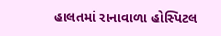હાલતમાં રાનાવાળા હોસ્પિટલ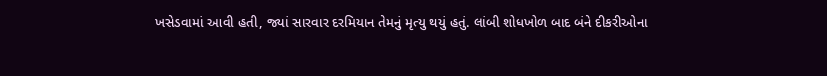ખસેડવામાં આવી હતી, જ્યાં સારવાર દરમિયાન તેમનું મૃત્યુ થયું હતું. લાંબી શોધખોળ બાદ બંને દીકરીઓના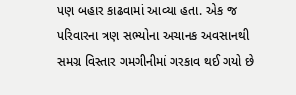પણ બહાર કાઢવામાં આવ્યા હતા. એક જ પરિવારના ત્રણ સભ્યોના અચાનક અવસાનથી સમગ્ર વિસ્તાર ગમગીનીમાં ગરકાવ થઈ ગયો છે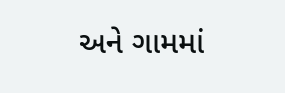અને ગામમાં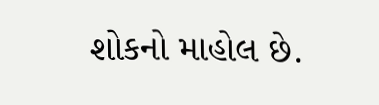શોકનો માહોલ છે.